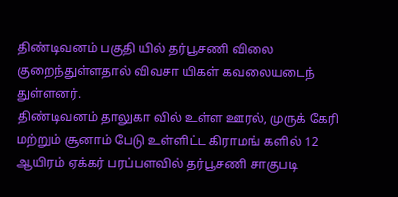திண்டிவனம் பகுதி யில் தர்பூசணி விலை குறைந்துள்ளதால் விவசா யிகள் கவலையடைந் துள்ளனர்.
திண்டிவனம் தாலுகா வில் உள்ள ஊரல், முருக் கேரி மற்றும் சூனாம் பேடு உள்ளிட்ட கிராமங் களில் 12 ஆயிரம் ஏக்கர் பரப்பளவில் தர்பூசணி சாகுபடி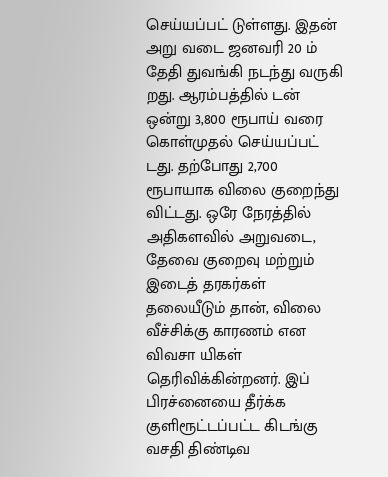செய்யப்பட் டுள்ளது. இதன் அறு வடை ஜனவரி 20 ம் தேதி துவங்கி நடந்து வருகி றது. ஆரம்பத்தில் டன் ஒன்று 3,800 ரூபாய் வரை கொள்முதல் செய்யப்பட் டது. தற்போது 2,700 ரூபாயாக விலை குறைந்து விட்டது. ஒரே நேரத்தில் அதிகளவில் அறுவடை, தேவை குறைவு மற்றும் இடைத் தரகர்கள் தலையீடும் தான், விலை வீச்சிக்கு காரணம் என விவசா யிகள் தெரிவிக்கின்றனர். இப் பிரச்னையை தீர்க்க குளிரூட்டப்பட்ட கிடங்கு வசதி திண்டிவ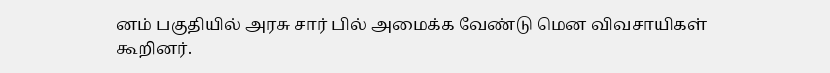னம் பகுதியில் அரசு சார் பில் அமைக்க வேண்டு மென விவசாயிகள் கூறினர்.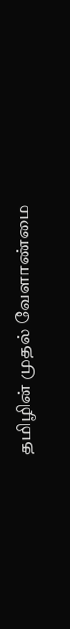தமிழின் முதல் வேளாண்மை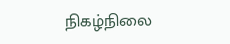நிகழ்நிலை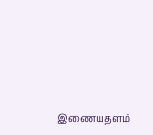இணையதளம்